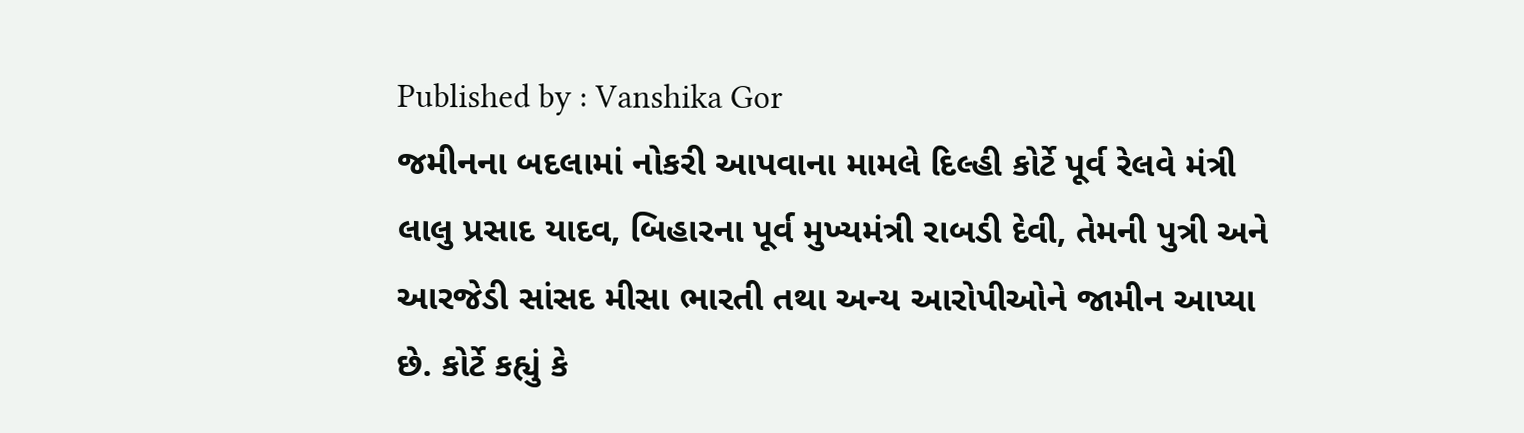Published by : Vanshika Gor
જમીનના બદલામાં નોકરી આપવાના મામલે દિલ્હી કોર્ટે પૂર્વ રેલવે મંત્રી લાલુ પ્રસાદ યાદવ, બિહારના પૂર્વ મુખ્યમંત્રી રાબડી દેવી, તેમની પુત્રી અને આરજેડી સાંસદ મીસા ભારતી તથા અન્ય આરોપીઓને જામીન આપ્યા છે. કોર્ટે કહ્યું કે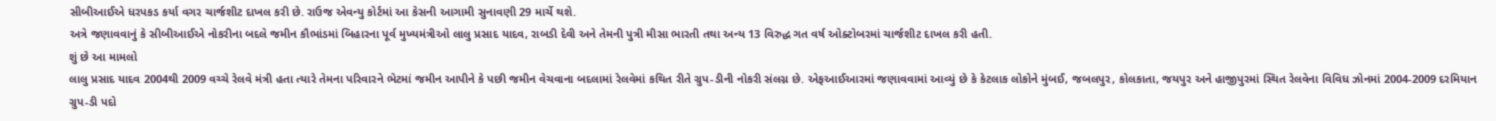સીબીઆઈએ ધરપકડ કર્યા વગર ચાર્જશીટ દાખલ કરી છે. રાઉજ એવન્યુ કોર્ટમાં આ કેસની આગામી સુનાવણી 29 માર્ચે થશે.
અત્રે જણાવવાનું કે સીબીઆઈએ નોકરીના બદલે જમીન કૌભાંડમાં બિહારના પૂર્વ મુખ્યમંત્રીઓ લાલુ પ્રસાદ યાદવ, રાબડી દેવી અને તેમની પુત્રી મીસા ભારતી તથા અન્ય 13 વિરુદ્ધ ગત વર્ષ ઓક્ટોબરમાં ચાર્જશીટ દાખલ કરી હતી.
શું છે આ મામલો
લાલુ પ્રસાદ યાદવ 2004થી 2009 વચ્ચે રેલવે મંત્રી હતા ત્યારે તેમના પરિવારને ભેટમાં જમીન આપીને કે પછી જમીન વેચવાના બદલામાં રેલવેમાં કથિત રીતે ગ્રુપ-ડીની નોકરી સંલગ્ન છે. એફઆઈઆરમાં જણાવવામાં આવ્યું છે કે કેટલાક લોકોને મુંબઈ, જબલપુર, કોલકાતા, જયપુર અને હાજીપુરમાં સ્થિત રેલવેના વિવિધ ઝોનમાં 2004-2009 દરમિયાન ગ્રુપ-ડી પદો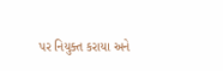પર નિયુક્ત કરાયા અને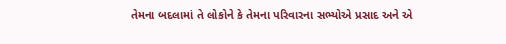તેમના બદલામાં તે લોકોને કે તેમના પરિવારના સભ્યોએ પ્રસાદ અને એ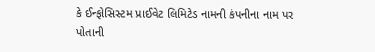કે ઈન્ફોસિસ્ટમ પ્રાઈવેટ લિમિટેડ નામની કંપનીના નામ પર પોતાની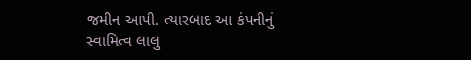જમીન આપી. ત્યારબાદ આ કંપનીનું સ્વામિત્વ લાલુ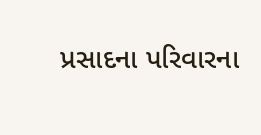પ્રસાદના પરિવારના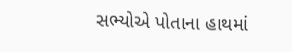સભ્યોએ પોતાના હાથમાં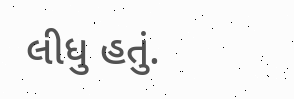લીધુ હતું.